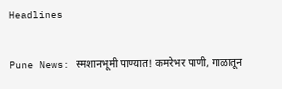Headlines

Pune News: स्मशानभूमी पाण्यात! कमरेभर पाणी, गाळातून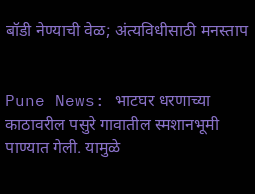बॉडी नेण्याची वेळ; अंत्यविधीसाठी मनस्ताप


Pune News: भाटघर धरणाच्या काठावरील पसुरे गावातील स्मशानभूमी पाण्यात गेली. यामुळे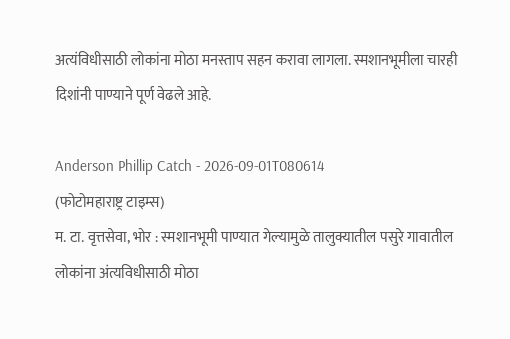अत्यंविधीसाठी लोकांना मोठा मनस्ताप सहन करावा लागला. स्मशानभूमीला चारही दिशांनी पाण्याने पूर्ण वेढले आहे.

Anderson Phillip Catch - 2026-09-01T080614
(फोटोमहाराष्ट्र टाइम्स)
म. टा. वृत्तसेवा, भोर : स्मशानभूमी पाण्यात गेल्यामुळे तालुक्यातील पसुरे गावातील लोकांना अंत्यविधीसाठी मोठा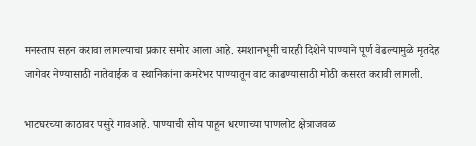मनस्ताप सहन करावा लागल्याचा प्रकार समोर आला आहे. स्मशानभूमी चारही दिशेने पाण्याने पूर्ण वेढल्यामुळे मृतदेह जागेवर नेण्यासाठी नातेवाईक व स्थानिकांना कमरेभर पाण्यातून वाट काढण्यासाठी मोठी कसरत करावी लागली.

भाटघरच्या काठावर पसुरे गावआहे. पाण्याची सोय पाहून धरणाच्या पाणलोट क्षेत्राजवळ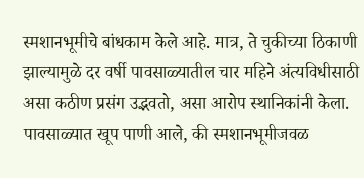स्मशानभूमीचे बांधकाम केले आहे. मात्र, ते चुकीच्या ठिकाणी झाल्यामुळे दर वर्षी पावसाळ्यातील चार महिने अंत्यविधीसाठी असा कठीण प्रसंग उद्भवतो, असा आरोप स्थानिकांनी केला. पावसाळ्यात खूप पाणी आले, की स्मशानभूमीजवळ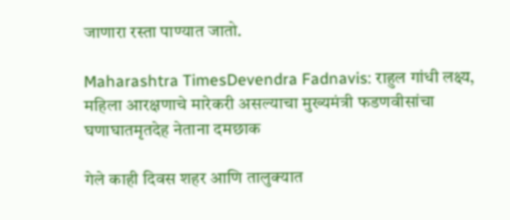जाणारा रस्ता पाण्यात जातो.

Maharashtra TimesDevendra Fadnavis: राहुल गांधी लक्ष्य, महिला आरक्षणाचे मारेकरी असल्याचा मुख्यमंत्री फडणवीसांचा घणाघातमृतदेह नेताना दमछाक

गेले काही दिवस शहर आणि तालुक्यात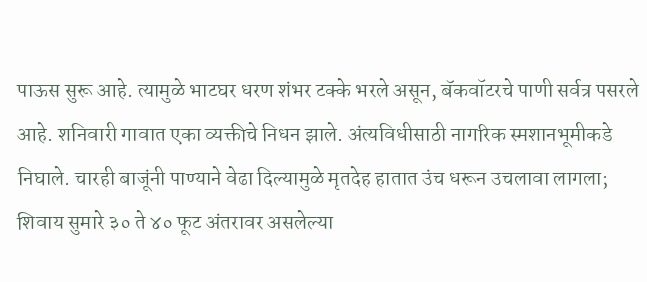पाऊस सुरू आहे. त्यामुळे भाटघर धरण शंभर टक्के भरले असून, बॅकवॉटरचे पाणी सर्वत्र पसरले आहे. शनिवारी गावात एका व्यक्तीचे निधन झाले. अंत्यविधीसाठी नागरिक स्मशानभूमीकडे निघाले. चारही बाजूंनी पाण्याने वेढा दिल्यामुळे मृतदेह हातात उंच धरून उचलावा लागला; शिवाय सुमारे ३० ते ४० फूट अंतरावर असलेल्या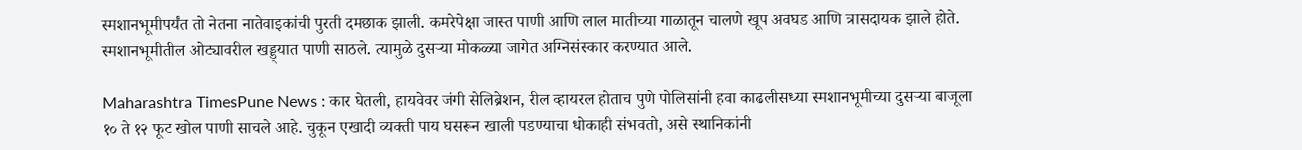स्मशानभूमीपर्यंत तो नेतना नातेवाइकांची पुरती दमछाक झाली. कमरेपेक्षा जास्त पाणी आणि लाल मातीच्या गाळातून चालणे खूप अवघड आणि त्रासदायक झाले होते. स्मशानभूमीतील ओट्यावरील खड्ड्यात पाणी साठले. त्यामुळे दुसऱ्या मोकळ्या जागेत अग्निसंस्कार करण्यात आले.

Maharashtra TimesPune News : कार घेतली, हायवेवर जंगी सेलिब्रेशन, रील व्हायरल होताच पुणे पोलिसांनी हवा काढलीसध्या स्मशानभूमीच्या दुसऱ्या बाजूला १० ते १२ फूट खोल पाणी साचले आहे. चुकून एखादी व्यक्ती पाय घसरून खाली पडण्याचा धोकाही संभवतो, असे स्थानिकांनी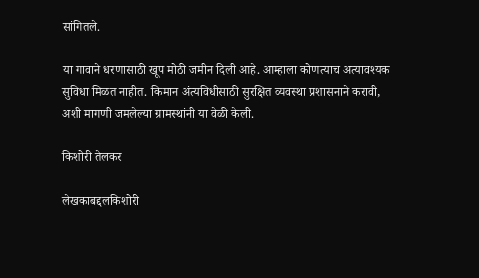सांगितले.

या गावाने धरणासाठी खूप मोठी जमीन दिली आहे. आम्हाला कोणत्याच अत्यावश्यक सुविधा मिळत नाहीत. किमान अंत्यविधीसाठी सुरक्षित व्यवस्था प्रशासनाने करावी, अशी मागणी जमलेल्या ग्रामस्थांनी या वेळी केली.

किशोरी तेलकर

लेखकाबद्दलकिशोरी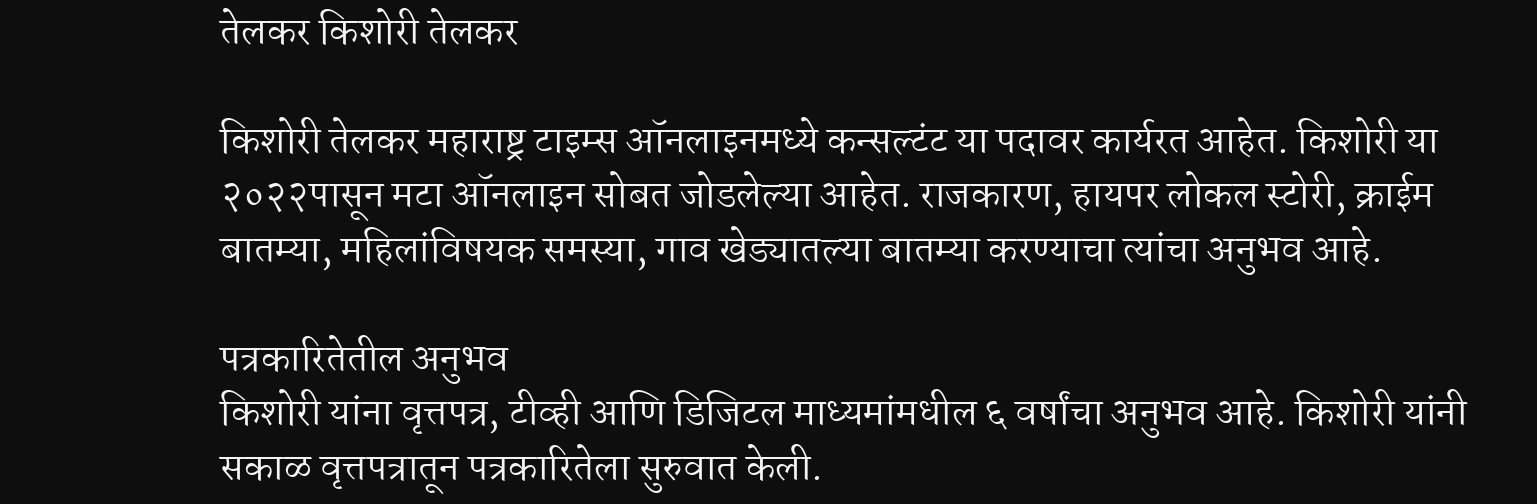तेलकर किशोरी तेलकर

किशोरी तेलकर महाराष्ट्र टाइम्स ऑनलाइनमध्ये कन्सल्टंट या पदावर कार्यरत आहेत. किशोरी या २०२२पासून मटा ऑनलाइन सोबत जोडलेल्या आहेत. राजकारण, हायपर लोकल स्टोरी, क्राईम बातम्या, महिलांविषयक समस्या, गाव खेड्यातल्या बातम्या करण्याचा त्यांचा अनुभव आहे.

पत्रकारितेतील अनुभव
किशोरी यांना वृत्तपत्र, टीव्ही आणि डिजिटल माध्यमांमधील ६ वर्षांचा अनुभव आहे. किशोरी यांनी सकाळ वृत्तपत्रातून पत्रकारितेला सुरुवात केली.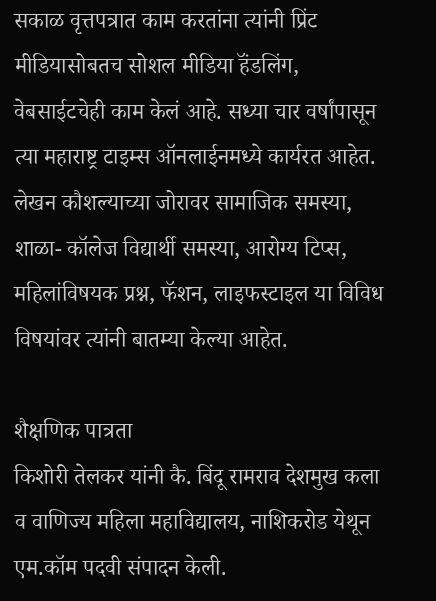सकाळ वृत्तपत्रात काम करतांना त्यांनी प्रिंट मीडियासोबतच सोशल मीडिया हॅंडलिंग, वेबसाईटचेही काम केलं आहे. सध्या चार वर्षांपासून त्या महाराष्ट्र टाइम्स ऑनलाईनमध्ये कार्यरत आहेत. लेखन कौशल्याच्या जोरावर सामाजिक समस्या, शाळा- कॉलेज विद्यार्थी समस्या, आरोग्य टिप्स, महिलांविषयक प्रश्न, फॅशन, लाइफस्टाइल या विविध विषयांवर त्यांनी बातम्या केल्या आहेत.

शैक्षणिक पात्रता
किशोरी तेलकर यांनी कै. बिंदू रामराव देशमुख कला व वाणिज्य महिला महाविद्यालय, नाशिकरोड येथून एम.कॉम पदवी संपादन केली.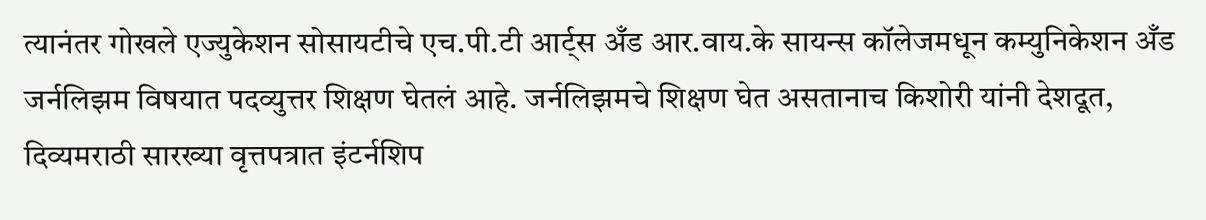त्यानंतर गोखले एज्युकेशन सोसायटीचे एच.पी.टी आर्ट्स अँड आर.वाय.के सायन्स कॉलेजमधून कम्युनिकेशन अँड जर्नलिझम विषयात पदव्युत्तर शिक्षण घेतलं आहे. जर्नलिझमचे शिक्षण घेत असतानाच किशोरी यांनी देशदूत, दिव्यमराठी सारख्या वृत्तपत्रात इंटर्नशिप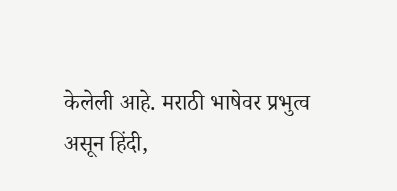केलेली आहे. मराठी भाषेवर प्रभुत्व असून हिंदी,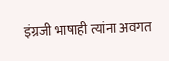इंग्रजी भाषाही त्यांना अवगत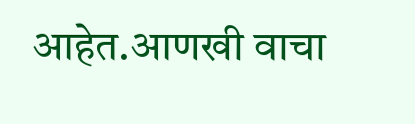आहेत.आणखी वाचा